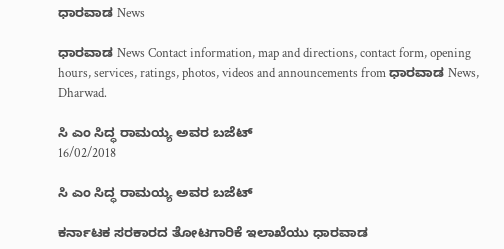ಧಾರವಾಡ News

ಧಾರವಾಡ News Contact information, map and directions, contact form, opening hours, services, ratings, photos, videos and announcements from ಧಾರವಾಡ News, Dharwad.

ಸಿ ಎಂ ಸಿದ್ಧ ರಾಮಯ್ಯ ಅವರ ಬಜೆಟ್
16/02/2018

ಸಿ ಎಂ ಸಿದ್ಧ ರಾಮಯ್ಯ ಅವರ ಬಜೆಟ್

ಕರ್ನಾಟಕ ಸರಕಾರದ ತೋಟಗಾರಿಕೆ ಇಲಾಖೆಯು ಧಾರವಾಡ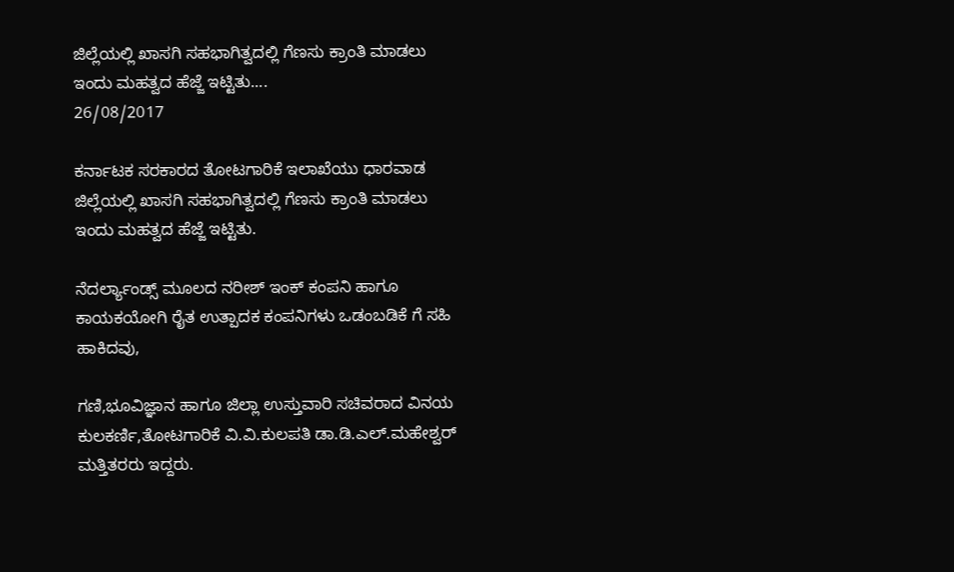ಜಿಲ್ಲೆಯಲ್ಲಿ ಖಾಸಗಿ ಸಹಭಾಗಿತ್ವದಲ್ಲಿ ಗೆಣಸು ಕ್ರಾಂತಿ ಮಾಡಲು ಇಂದು ಮಹತ್ವದ ಹೆಜ್ಜೆ ಇಟ್ಟಿತು....
26/08/2017

ಕರ್ನಾಟಕ ಸರಕಾರದ ತೋಟಗಾರಿಕೆ ಇಲಾಖೆಯು ಧಾರವಾಡ ಜಿಲ್ಲೆಯಲ್ಲಿ ಖಾಸಗಿ ಸಹಭಾಗಿತ್ವದಲ್ಲಿ ಗೆಣಸು ಕ್ರಾಂತಿ ಮಾಡಲು ಇಂದು ಮಹತ್ವದ ಹೆಜ್ಜೆ ಇಟ್ಟಿತು.

ನೆದರ್ಲ್ಯಾಂಡ್ಸ್ ಮೂಲದ ನರೀಶ್ ಇಂಕ್ ಕಂಪನಿ ಹಾಗೂ ಕಾಯಕಯೋಗಿ ರೈತ ಉತ್ಪಾದಕ ಕಂಪನಿಗಳು ಒಡಂಬಡಿಕೆ ಗೆ ಸಹಿ ಹಾಕಿದವು,

ಗಣಿ,ಭೂವಿಜ್ಞಾನ ಹಾಗೂ ಜಿಲ್ಲಾ ಉಸ್ತುವಾರಿ ಸಚಿವರಾದ ವಿನಯ ಕುಲಕರ್ಣಿ,ತೋಟಗಾರಿಕೆ ವಿ.ವಿ.ಕುಲಪತಿ ಡಾ.ಡಿ.ಎಲ್.ಮಹೇಶ್ವರ್ ಮತ್ತಿತರರು ಇದ್ದರು.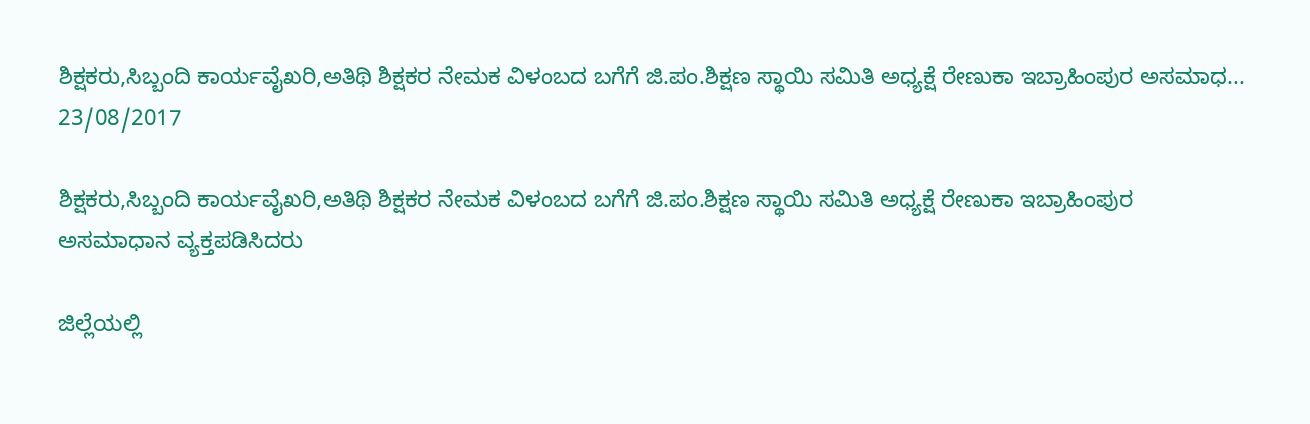ಶಿಕ್ಷಕರು,ಸಿಬ್ಬಂದಿ ಕಾರ್ಯವೈಖರಿ,ಅತಿಥಿ ಶಿಕ್ಷಕರ ನೇಮಕ ವಿಳಂಬದ ಬಗೆಗೆ ಜಿ.ಪಂ.ಶಿಕ್ಷಣ ಸ್ಥಾಯಿ ಸಮಿತಿ ಅಧ್ಯಕ್ಷೆ ರೇಣುಕಾ ಇಬ್ರಾಹಿಂಪುರ ಅಸಮಾಧ...
23/08/2017

ಶಿಕ್ಷಕರು,ಸಿಬ್ಬಂದಿ ಕಾರ್ಯವೈಖರಿ,ಅತಿಥಿ ಶಿಕ್ಷಕರ ನೇಮಕ ವಿಳಂಬದ ಬಗೆಗೆ ಜಿ.ಪಂ.ಶಿಕ್ಷಣ ಸ್ಥಾಯಿ ಸಮಿತಿ ಅಧ್ಯಕ್ಷೆ ರೇಣುಕಾ ಇಬ್ರಾಹಿಂಪುರ ಅಸಮಾಧಾನ ವ್ಯಕ್ತಪಡಿಸಿದರು

ಜಿಲ್ಲೆಯಲ್ಲಿ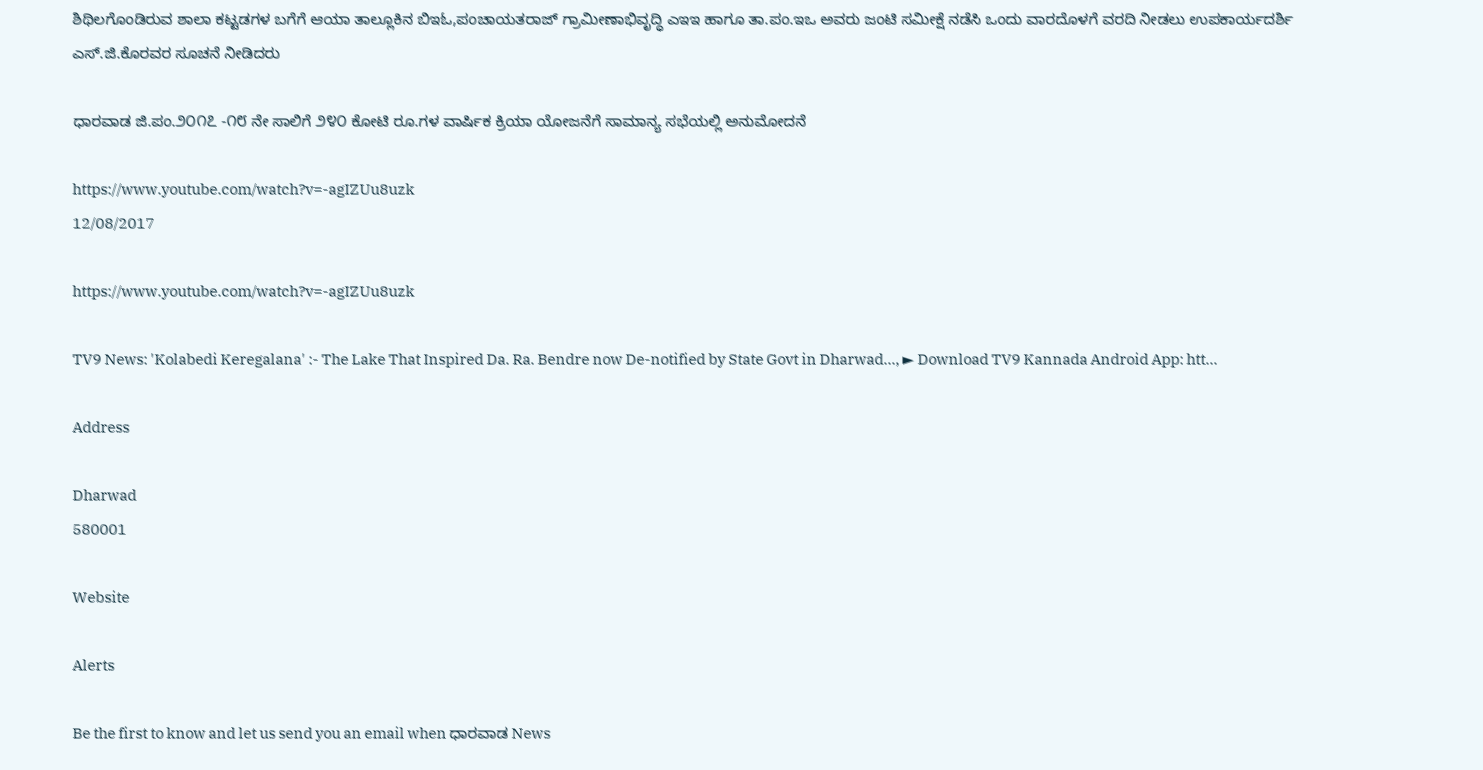ಶಿಥಿಲಗೊಂಡಿರುವ ಶಾಲಾ ಕಟ್ಟಡಗಳ ಬಗೆಗೆ ಆಯಾ ತಾಲ್ಲೂಕಿನ ಬಿಇಓ,ಪಂಚಾಯತರಾಜ್ ಗ್ರಾಮೀಣಾಭಿವೃದ್ಧಿ ಎಇಇ ಹಾಗೂ ತಾ.ಪಂ.ಇಒ ಅವರು ಜಂಟಿ ಸಮೀಕ್ಷೆ ನಡೆಸಿ ಒಂದು ವಾರದೊಳಗೆ ವರದಿ ನೀಡಲು ಉಪಕಾರ್ಯದರ್ಶಿ ಎಸ್.ಜಿ.ಕೊರವರ ಸೂಚನೆ ನೀಡಿದರು

ಧಾರವಾಡ ಜಿ.ಪಂ.೨೦೧೭ -೧೮ ನೇ ಸಾಲಿಗೆ ೨೪೦ ಕೋಟಿ ರೂ.ಗಳ ವಾರ್ಷಿಕ ಕ್ರಿಯಾ ಯೋಜನೆಗೆ ಸಾಮಾನ್ಯ ಸಭೆಯಲ್ಲಿ ಅನುಮೋದನೆ

https://www.youtube.com/watch?v=-agIZUu8uzk
12/08/2017

https://www.youtube.com/watch?v=-agIZUu8uzk

TV9 News: 'Kolabedi Keregalana' :- The Lake That Inspired Da. Ra. Bendre now De-notified by State Govt in Dharwad..., ► Download TV9 Kannada Android App: htt...

Address

Dharwad
580001

Website

Alerts

Be the first to know and let us send you an email when ಧಾರವಾಡ News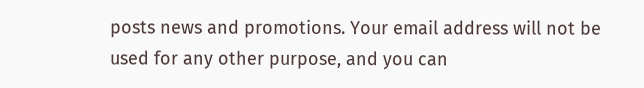posts news and promotions. Your email address will not be used for any other purpose, and you can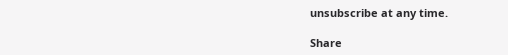unsubscribe at any time.

Share